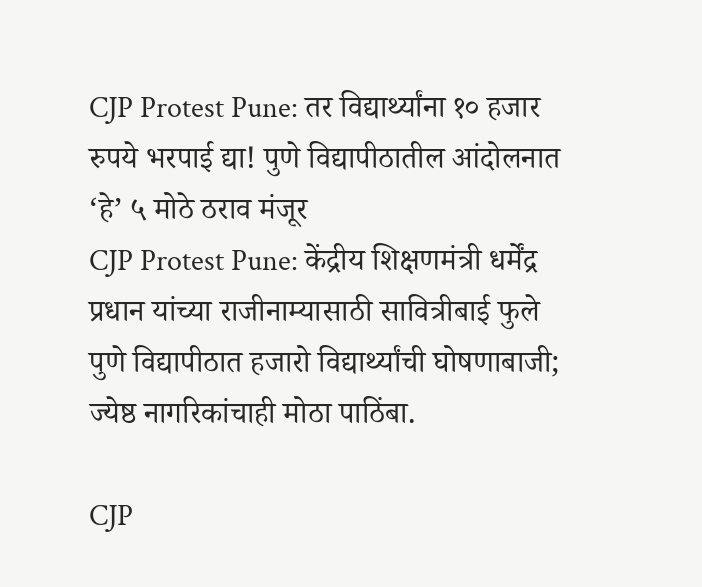CJP Protest Pune: तर विद्यार्थ्यांना १० हजार रुपये भरपाई द्या! पुणे विद्यापीठातील आंदोलनात ‘हे’ ५ मोठे ठराव मंजूर
CJP Protest Pune: केंद्रीय शिक्षणमंत्री धर्मेंद्र प्रधान यांच्या राजीनाम्यासाठी सावित्रीबाई फुले पुणे विद्यापीठात हजारो विद्यार्थ्यांची घोषणाबाजी; ज्येष्ठ नागरिकांचाही मोठा पाठिंबा.

CJP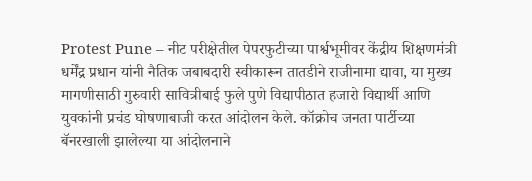Protest Pune – नीट परीक्षेतील पेपरफुटीच्या पार्श्वभूमीवर केंद्रीय शिक्षणमंत्री धर्मेंद्र प्रधान यांनी नैतिक जबाबदारी स्वीकारून तातडीने राजीनामा द्यावा, या मुख्य मागणीसाठी गुरुवारी सावित्रीबाई फुले पुणे विद्यापीठात हजारो विद्यार्थी आणि युवकांनी प्रचंड घोषणाबाजी करत आंदोलन केले. कॉक्रोच जनता पार्टीच्या बॅनरखाली झालेल्या या आंदोलनाने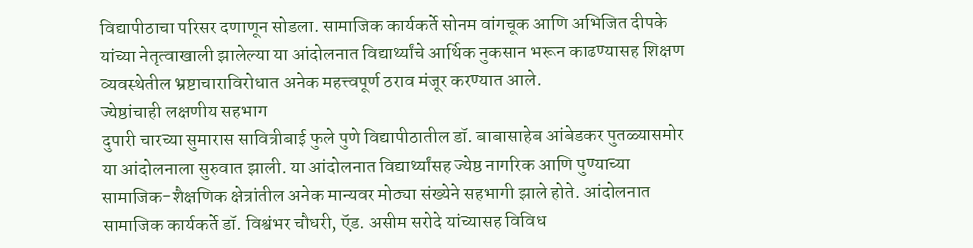विद्यापीठाचा परिसर दणाणून सोडला. सामाजिक कार्यकर्ते सोनम वांगचूक आणि अभिजित दीपके यांच्या नेतृत्वाखाली झालेल्या या आंदोलनात विद्यार्थ्यांचे आर्थिक नुकसान भरून काढण्यासह शिक्षण व्यवस्थेतील भ्रष्टाचाराविरोधात अनेक महत्त्वपूर्ण ठराव मंजूर करण्यात आले.
ज्येष्ठांचाही लक्षणीय सहभाग
दुपारी चारच्या सुमारास सावित्रीबाई फुले पुणे विद्यापीठातील डॉ. बाबासाहेब आंबेडकर पुतळ्यासमोर या आंदोलनाला सुरुवात झाली. या आंदोलनात विद्यार्थ्यांसह ज्येष्ठ नागरिक आणि पुण्याच्या सामाजिक-शैक्षणिक क्षेत्रांतील अनेक मान्यवर मोठ्या संख्येने सहभागी झाले होते. आंदोलनात सामाजिक कार्यकर्ते डॉ. विश्वंभर चौधरी, ऍड. असीम सरोदे यांच्यासह विविध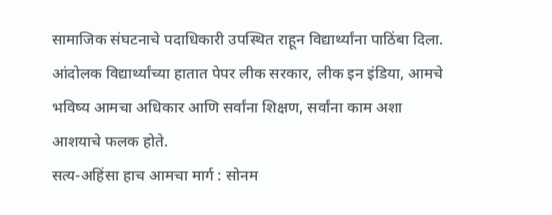सामाजिक संघटनाचे पदाधिकारी उपस्थित राहून विद्यार्थ्यांना पाठिंबा दिला. आंदोलक विद्यार्थ्यांच्या हातात पेपर लीक सरकार, लीक इन इंडिया, आमचे भविष्य आमचा अधिकार आणि सर्वांना शिक्षण, सर्वांना काम अशा आशयाचे फलक होते.
सत्य-अहिंसा हाच आमचा मार्ग : सोनम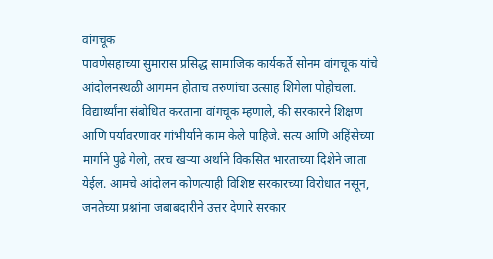वांगचूक
पावणेसहाच्या सुमारास प्रसिद्ध सामाजिक कार्यकर्ते सोनम वांगचूक यांचे आंदोलनस्थळी आगमन होताच तरुणांचा उत्साह शिगेला पोहोचला. विद्यार्थ्यांना संबोधित करताना वांगचूक म्हणाले, की सरकारने शिक्षण आणि पर्यावरणावर गांभीर्याने काम केले पाहिजे. सत्य आणि अहिंसेच्या मार्गाने पुढे गेलो, तरच खऱ्या अर्थाने विकसित भारताच्या दिशेने जाता येईल. आमचे आंदोलन कोणत्याही विशिष्ट सरकारच्या विरोधात नसून, जनतेच्या प्रश्नांना जबाबदारीने उत्तर देणारे सरकार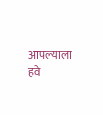आपल्याला हवे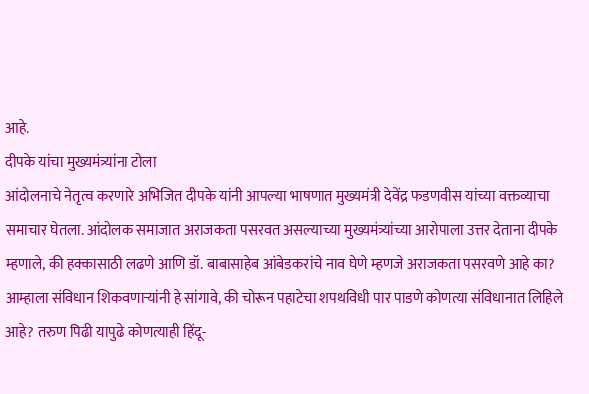आहे.
दीपके यांचा मुख्यमंत्र्यांना टोला
आंदोलनाचे नेतृत्व करणारे अभिजित दीपके यांनी आपल्या भाषणात मुख्यमंत्री देवेंद्र फडणवीस यांच्या वक्तव्याचा समाचार घेतला. आंदोलक समाजात अराजकता पसरवत असल्याच्या मुख्यमंत्र्यांच्या आरोपाला उत्तर देताना दीपके म्हणाले, की हक्कासाठी लढणे आणि डॉ. बाबासाहेब आंबेडकरांचे नाव घेणे म्हणजे अराजकता पसरवणे आहे का? आम्हाला संविधान शिकवणाऱ्यांनी हे सांगावे, की चोरून पहाटेचा शपथविधी पार पाडणे कोणत्या संविधानात लिहिले आहे? तरुण पिढी यापुढे कोणत्याही हिंदू-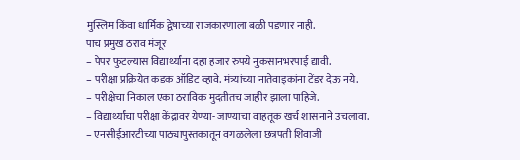मुस्लिम किंवा धार्मिक द्वेषाच्या राजकारणाला बळी पडणार नाही.
पाच प्रमुख ठराव मंजूर
– पेपर फुटल्यास विद्यार्थ्यांना दहा हजार रुपये नुकसानभरपाई द्यावी.
– परीक्षा प्रक्रियेत कडक ऑडिट व्हावे. मंत्र्यांच्या नातेवाइकांना टेंडर देऊ नये.
– परीक्षेचा निकाल एका ठराविक मुदतीतच जाहीर झाला पाहिजे.
– विद्यार्थ्यांचा परीक्षा केंद्रावर येण्या- जाण्याचा वाहतूक खर्च शासनाने उचलावा.
– एनसीईआरटीच्या पाठ्यापुस्तकातून वगळलेला छत्रपती शिवाजी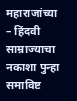महाराजांच्या
– हिंदवी साम्राज्याचा नकाशा पुन्हा समाविष्ट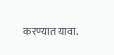करण्यात यावा.